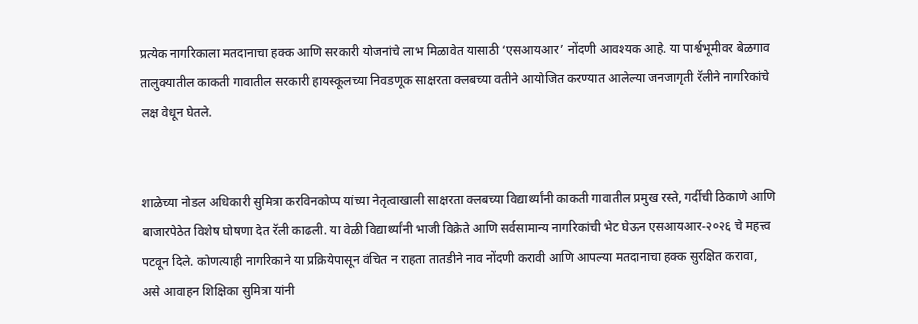प्रत्येक नागरिकाला मतदानाचा हक्क आणि सरकारी योजनांचे लाभ मिळावेत यासाठी ‘एसआयआर’ नोंदणी आवश्यक आहे. या पार्श्वभूमीवर बेळगाव तालुक्यातील काकती गावातील सरकारी हायस्कूलच्या निवडणूक साक्षरता क्लबच्या वतीने आयोजित करण्यात आलेल्या जनजागृती रॅलीने नागरिकांचे लक्ष वेधून घेतले.


शाळेच्या नोडल अधिकारी सुमित्रा करविनकोप्प यांच्या नेतृत्वाखाली साक्षरता क्लबच्या विद्यार्थ्यांनी काकती गावातील प्रमुख रस्ते, गर्दीची ठिकाणे आणि बाजारपेठेत विशेष घोषणा देत रॅली काढली. या वेळी विद्यार्थ्यांनी भाजी विक्रेते आणि सर्वसामान्य नागरिकांची भेट घेऊन एसआयआर-२०२६ चे महत्त्व पटवून दिले. कोणत्याही नागरिकाने या प्रक्रियेपासून वंचित न राहता तातडीने नाव नोंदणी करावी आणि आपल्या मतदानाचा हक्क सुरक्षित करावा, असे आवाहन शिक्षिका सुमित्रा यांनी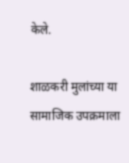केले.

शाळकरी मुलांच्या या सामाजिक उपक्रमाला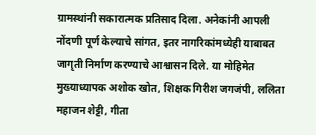ग्रामस्थांनी सकारात्मक प्रतिसाद दिला. अनेकांनी आपली नोंदणी पूर्ण केल्याचे सांगत, इतर नागरिकांमध्येही याबाबत जागृती निर्माण करण्याचे आश्वासन दिले. या मोहिमेत मुख्याध्यापक अशोक खोत, शिक्षक गिरीश जगजंपी, ललिता महाजन शेट्टी, गीता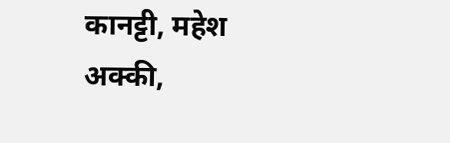कानट्टी, महेश अक्की,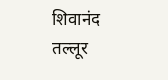शिवानंद तल्लूर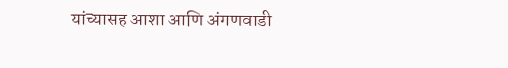यांच्यासह आशा आणि अंगणवाडी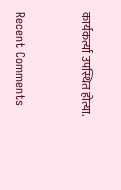कार्यकर्त्या उपस्थित होत्या.


Recent Comments